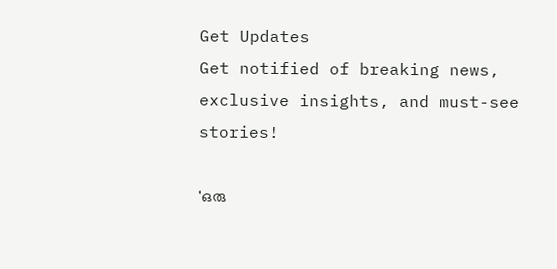Get Updates
Get notified of breaking news, exclusive insights, and must-see stories!

'ഒരു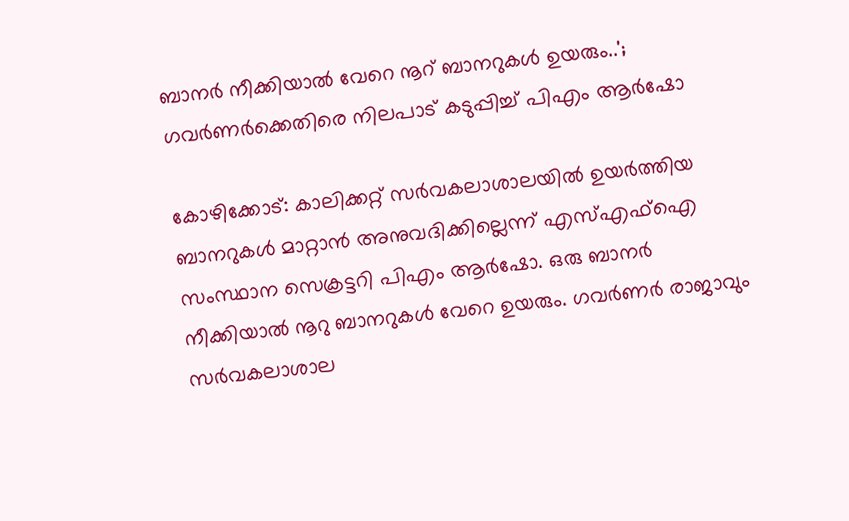ബാനർ നീക്കിയാൽ വേറെ നൂറ് ബാനറുകൾ ഉയരും..'; ഗവർണർക്കെതിരെ നിലപാട് കടുപ്പിച്ച് പിഎം ആർഷോ

കോഴിക്കോട്: കാലിക്കറ്റ്‌ സർവകലാശാലയിൽ ഉയർത്തിയ ബാനറുകൾ മാറ്റാൻ അനുവദിക്കില്ലെന്ന് എസ്എഫ്ഐ സംസ്ഥാന സെക്രട്ടറി പിഎം ആര്‍ഷോ. ഒരു ബാനർ നീക്കിയാൽ നൂറു ബാനറുകൾ വേറെ ഉയരും. ഗവർണർ രാജാവും സർവകലാശാല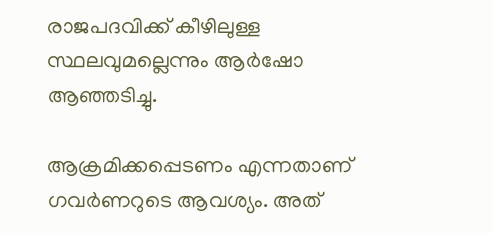രാജപദവിക്ക് കീഴിലുള്ള സ്ഥലവുമല്ലെന്നും ആർഷോ ആഞ്ഞടിച്ചു.

ആക്രമിക്കപ്പെടണം എന്നതാണ് ഗവർണറുടെ ആവശ്യം. അത്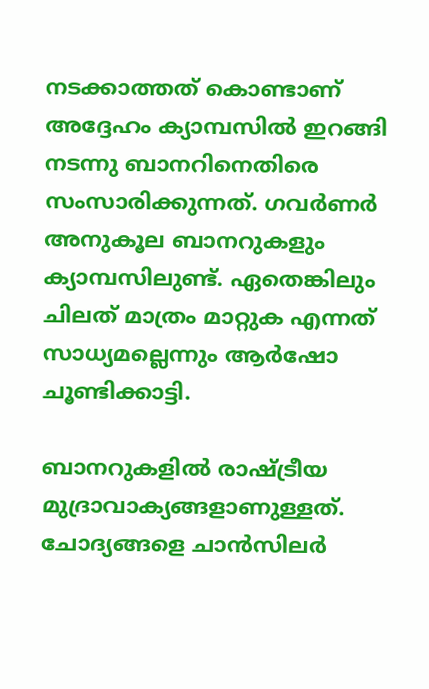നടക്കാത്തത് കൊണ്ടാണ് അദ്ദേഹം ക്യാമ്പസിൽ ഇറങ്ങി നടന്നു ബാനറിനെതിരെ സംസാരിക്കുന്നത്. ഗവർണർ അനുകൂല ബാനറുകളും ക്യാമ്പസിലുണ്ട്. ഏതെങ്കിലും ചിലത് മാത്രം മാറ്റുക എന്നത് സാധ്യമല്ലെന്നും ആർഷോ ചൂണ്ടിക്കാട്ടി.

ബാനറുകളിൽ രാഷ്ട്രീയ മുദ്രാവാക്യങ്ങളാണുള്ളത്. ചോദ്യങ്ങളെ ചാൻസിലർ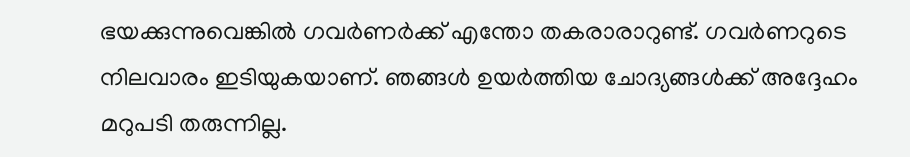ഭയക്കുന്നുവെങ്കിൽ ഗവർണർക്ക് എന്തോ തകരാരാറുണ്ട്. ഗവർണറുടെ നിലവാരം ഇടിയുകയാണ്. ഞങ്ങൾ ഉയർത്തിയ ചോദ്യങ്ങൾക്ക് അദ്ദേഹം മറുപടി തരുന്നില്ല.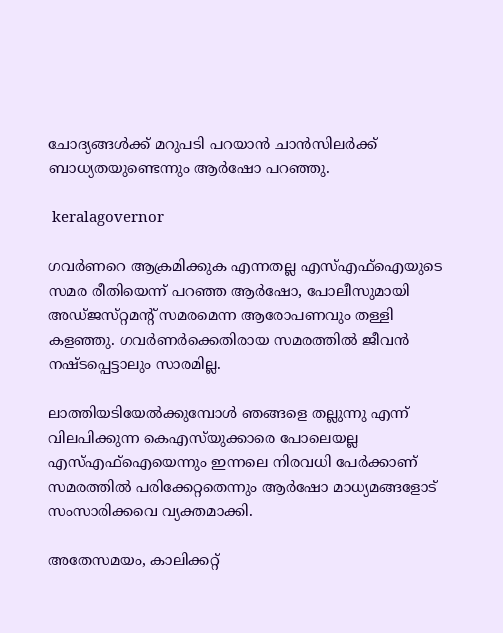ചോദ്യങ്ങൾക്ക് മറുപടി പറയാൻ ചാൻസിലർക്ക് ബാധ്യതയുണ്ടെന്നും ആർഷോ പറഞ്ഞു.

 keralagovernor

ഗവർണറെ ആക്രമിക്കുക എന്നതല്ല എസ്എഫ്ഐയുടെ സമര രീതിയെന്ന് പറഞ്ഞ ആര്‍ഷോ, പോലീസുമായി അഡ്‌ജസ്‌റ്റമന്റ് സമരമെന്ന ആരോപണവും തള്ളി കളഞ്ഞു. ഗവർണർക്കെതിരായ സമരത്തിൽ ജീവൻ നഷ്‌ടപ്പെട്ടാലും സാരമില്ല.

ലാത്തിയടിയേൽക്കുമ്പോൾ ഞങ്ങളെ തല്ലുന്നു എന്ന് വിലപിക്കുന്ന കെഎസ്‌യുക്കാരെ പോലെയല്ല എസ്എഫ്ഐയെന്നും ഇന്നലെ നിരവധി പേർക്കാണ് സമരത്തിൽ പരിക്കേറ്റതെന്നും ആര്‍ഷോ മാധ്യമങ്ങളോട് സംസാരിക്കവെ വ്യക്തമാക്കി.

അതേസമയം, കാലിക്കറ്റ്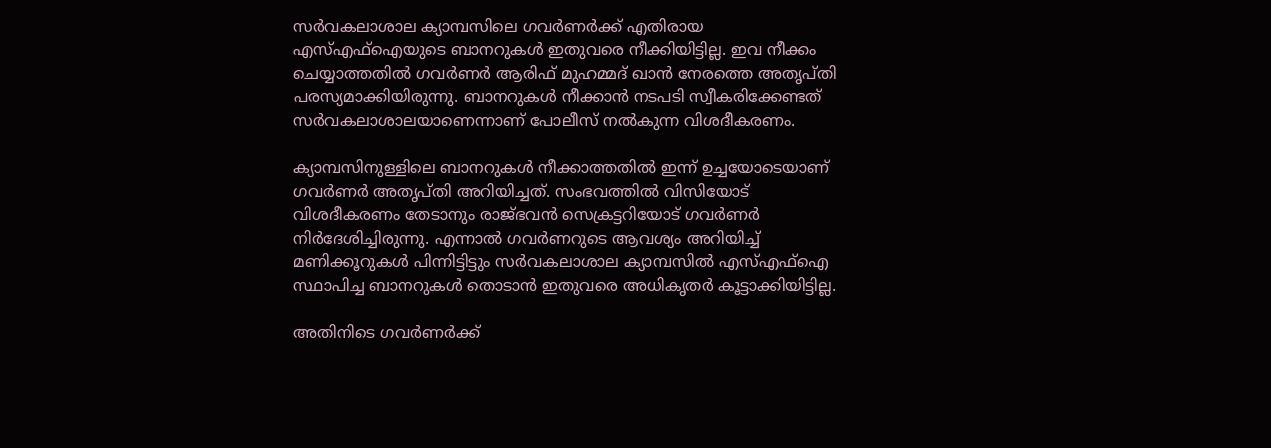സര്‍വകലാശാല ക്യാമ്പസിലെ ഗവർണർക്ക് എതിരായ എസ്എഫ്ഐയുടെ ബാനറുകള്‍ ഇതുവരെ നീക്കിയിട്ടില്ല. ഇവ നീക്കം ചെയ്യാത്തതില്‍ ഗവർണർ ആരിഫ് മുഹമ്മദ് ഖാന്‍ നേരത്തെ അതൃപ്‌തി പരസ്യമാക്കിയിരുന്നു. ബാനറുകൾ നീക്കാൻ നടപടി സ്വീകരിക്കേണ്ടത് സര്‍വകലാശാലയാണെന്നാണ് പോലീസ് നൽകുന്ന വിശദീകരണം.

ക്യാമ്പസിനുള്ളിലെ ബാനറുകൾ നീക്കാത്തതിൽ ഇന്ന് ഉച്ചയോടെയാണ് ഗവർണർ അതൃപ്‌തി അറിയിച്ചത്. സംഭവത്തില്‍ വിസിയോട് വിശദീകരണം തേടാനും രാജ്ഭവൻ സെക്രട്ടറിയോട് ഗവർണർ നിർദേശിച്ചിരുന്നു. എന്നാൽ ഗവർണറുടെ ആവശ്യം അറിയിച്ച് മണിക്കൂറുകൾ പിന്നിട്ടിട്ടും സർവകലാശാല ക്യാമ്പസിൽ എസ്എഫ്ഐ സ്ഥാപിച്ച ബാനറുകൾ തൊടാൻ ഇതുവരെ അധികൃതർ കൂട്ടാക്കിയിട്ടില്ല.

അതിനിടെ ഗവർണർക്ക്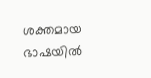ശക്തമായ ഭാഷയിൽ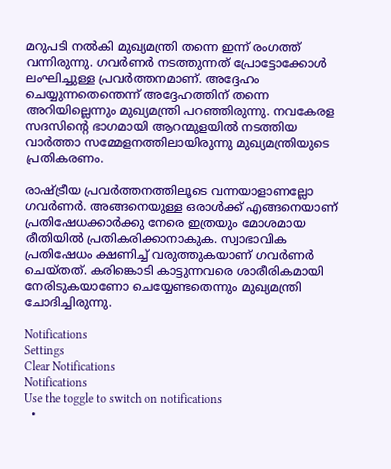മറുപടി നൽകി മുഖ്യമന്ത്രി തന്നെ ഇന്ന് രംഗത്ത് വന്നിരുന്നു. ഗവർണർ നടത്തുന്നത് പ്രോട്ടോക്കോള്‍ ലംഘിച്ചുള്ള പ്രവര്‍ത്തനമാണ്. അദ്ദേഹം ചെയ്യുന്നതെന്തെന്ന് അദ്ദേഹത്തിന് തന്നെ അറിയില്ലെന്നും മുഖ്യമന്ത്രി പറഞ്ഞിരുന്നു. നവകേരള സദസിന്റെ ഭാഗമായി ആറന്മുളയില്‍ നടത്തിയ വാർത്താ സമ്മേളനത്തിലായിരുന്നു മുഖ്യമന്ത്രിയുടെ പ്രതികരണം.

രാഷ്ട്രീയ പ്രവർത്തനത്തിലൂടെ വന്നയാളാണല്ലോ ഗവർണർ. അങ്ങനെയുള്ള ഒരാള്‍ക്ക് എങ്ങനെയാണ് പ്രതിഷേധക്കാർക്കു നേരെ ഇത്രയും മോശമായ രീതിയിൽ പ്രതികരിക്കാനാകുക. സ്വാഭാവിക പ്രതിഷേധം ക്ഷണിച്ച് വരുത്തുകയാണ് ഗവർണർ ചെയ്‌തത്. കരിങ്കൊടി കാട്ടുന്നവരെ ശാരീരികമായി നേരിടുകയാണോ ചെയ്യേണ്ടതെന്നും മുഖ്യമന്ത്രി ചോദിച്ചിരുന്നു.

Notifications
Settings
Clear Notifications
Notifications
Use the toggle to switch on notifications
  •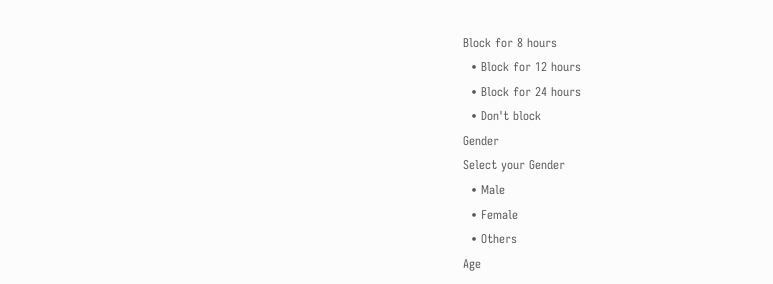Block for 8 hours
  • Block for 12 hours
  • Block for 24 hours
  • Don't block
Gender
Select your Gender
  • Male
  • Female
  • Others
Age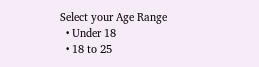Select your Age Range
  • Under 18
  • 18 to 25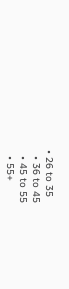• 26 to 35
  • 36 to 45
  • 45 to 55
  • 55+